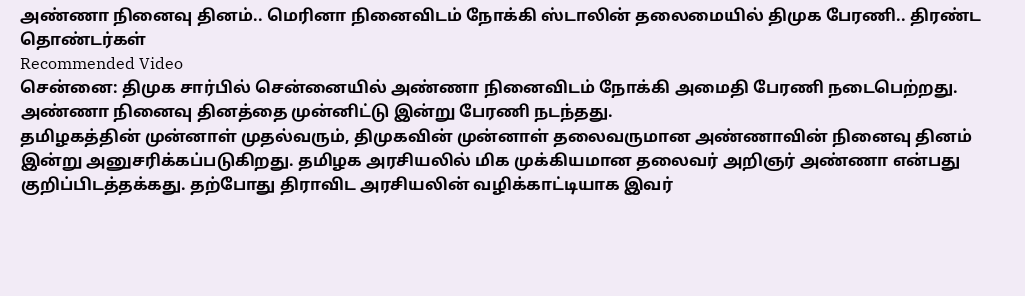அண்ணா நினைவு தினம்.. மெரினா நினைவிடம் நோக்கி ஸ்டாலின் தலைமையில் திமுக பேரணி.. திரண்ட தொண்டர்கள்
Recommended Video
சென்னை: திமுக சார்பில் சென்னையில் அண்ணா நினைவிடம் நோக்கி அமைதி பேரணி நடைபெற்றது. அண்ணா நினைவு தினத்தை முன்னிட்டு இன்று பேரணி நடந்தது.
தமிழகத்தின் முன்னாள் முதல்வரும், திமுகவின் முன்னாள் தலைவருமான அண்ணாவின் நினைவு தினம் இன்று அனுசரிக்கப்படுகிறது. தமிழக அரசியலில் மிக முக்கியமான தலைவர் அறிஞர் அண்ணா என்பது குறிப்பிடத்தக்கது. தற்போது திராவிட அரசியலின் வழிக்காட்டியாக இவர்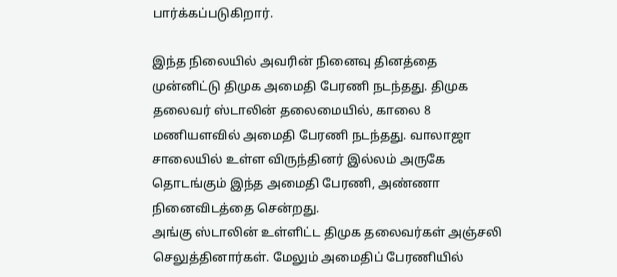பார்க்கப்படுகிறார்.

இந்த நிலையில் அவரின் நினைவு தினத்தை முன்னிட்டு திமுக அமைதி பேரணி நடந்தது. திமுக தலைவர் ஸ்டாலின் தலைமையில், காலை 8 மணியளவில் அமைதி பேரணி நடந்தது. வாலாஜா சாலையில் உள்ள விருந்தினர் இல்லம் அருகே தொடங்கும் இந்த அமைதி பேரணி, அண்ணா நினைவிடத்தை சென்றது.
அங்கு ஸ்டாலின் உள்ளிட்ட திமுக தலைவர்கள் அஞ்சலி செலுத்தினார்கள். மேலும் அமைதிப் பேரணியில்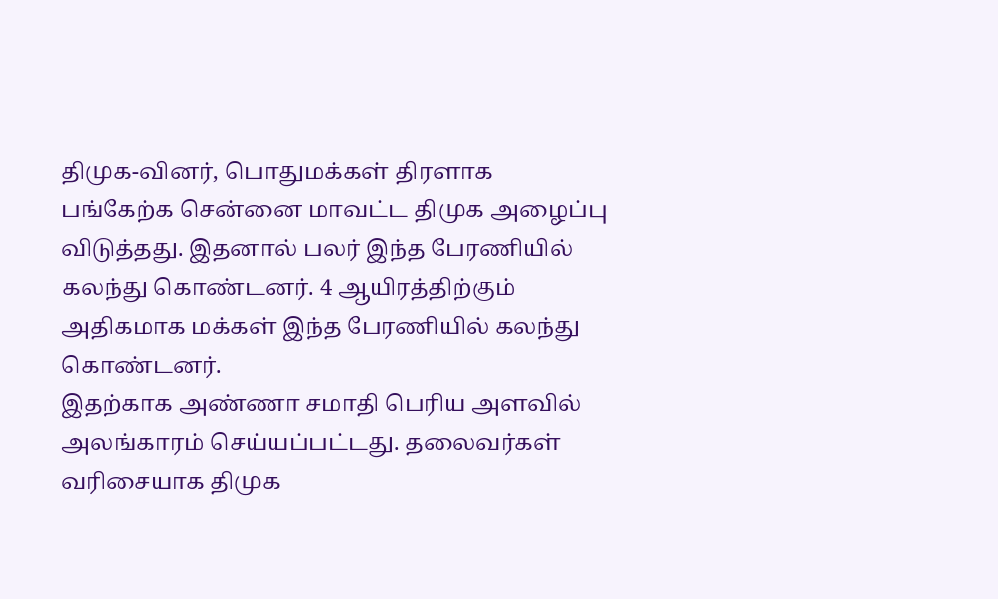திமுக-வினர், பொதுமக்கள் திரளாக பங்கேற்க சென்னை மாவட்ட திமுக அழைப்பு விடுத்தது. இதனால் பலர் இந்த பேரணியில் கலந்து கொண்டனர். 4 ஆயிரத்திற்கும் அதிகமாக மக்கள் இந்த பேரணியில் கலந்து கொண்டனர்.
இதற்காக அண்ணா சமாதி பெரிய அளவில் அலங்காரம் செய்யப்பட்டது. தலைவர்கள் வரிசையாக திமுக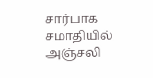சார்பாக சமாதியில் அஞ்சலி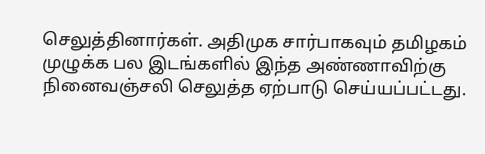செலுத்தினார்கள். அதிமுக சார்பாகவும் தமிழகம் முழுக்க பல இடங்களில் இந்த அண்ணாவிற்கு நினைவஞ்சலி செலுத்த ஏற்பாடு செய்யப்பட்டது.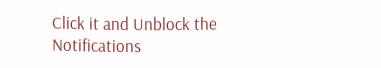Click it and Unblock the Notifications